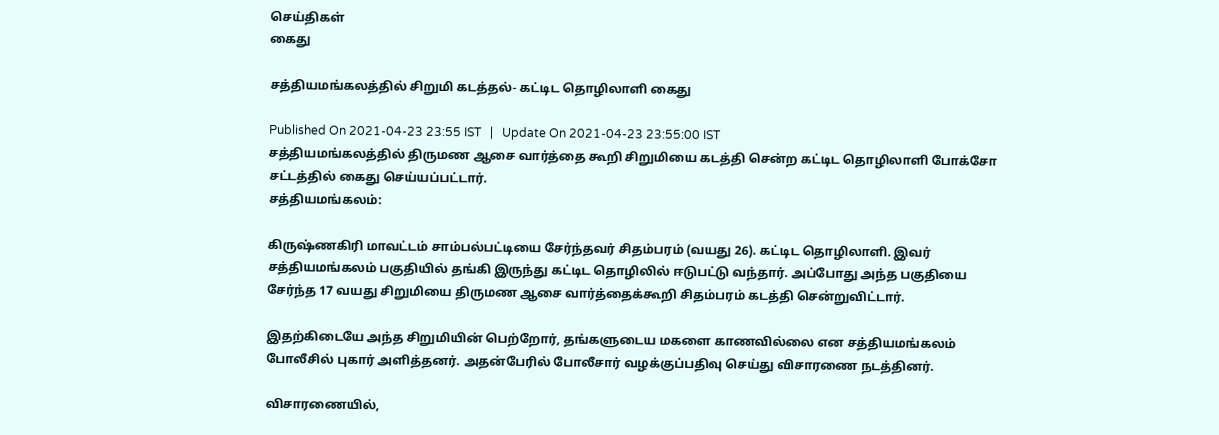செய்திகள்
கைது

சத்தியமங்கலத்தில் சிறுமி கடத்தல்- கட்டிட தொழிலாளி கைது

Published On 2021-04-23 23:55 IST   |   Update On 2021-04-23 23:55:00 IST
சத்தியமங்கலத்தில் திருமண ஆசை வார்த்தை கூறி சிறுமியை கடத்தி சென்ற கட்டிட தொழிலாளி போக்சோ சட்டத்தில் கைது செய்யப்பட்டார்.
சத்தியமங்கலம்:

கிருஷ்ணகிரி மாவட்டம் சாம்பல்பட்டியை சேர்ந்தவர் சிதம்பரம் (வயது 26). கட்டிட தொழிலாளி. இவர் சத்தியமங்கலம் பகுதியில் தங்கி இருந்து கட்டிட தொழிலில் ஈடுபட்டு வந்தார். அப்போது அந்த பகுதியை சேர்ந்த 17 வயது சிறுமியை திருமண ஆசை வார்த்தைக்கூறி சிதம்பரம் கடத்தி சென்றுவிட்டார்.

இதற்கிடையே அந்த சிறுமியின் பெற்றோர், தங்களுடைய மகளை காணவில்லை என சத்தியமங்கலம் போலீசில் புகார் அளித்தனர். அதன்பேரில் போலீசார் வழக்குப்பதிவு செய்து விசாரணை நடத்தினர்.

விசாரணையில்,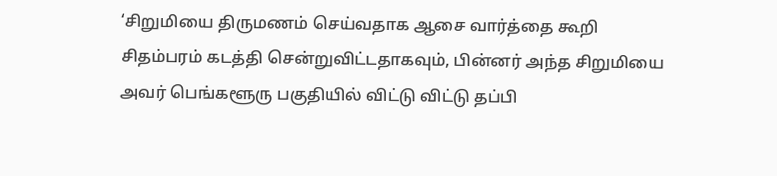‘சிறுமியை திருமணம் செய்வதாக ஆசை வார்த்தை கூறி சிதம்பரம் கடத்தி சென்றுவிட்டதாகவும், பின்னர் அந்த சிறுமியை அவர் பெங்களூரு பகுதியில் விட்டு விட்டு தப்பி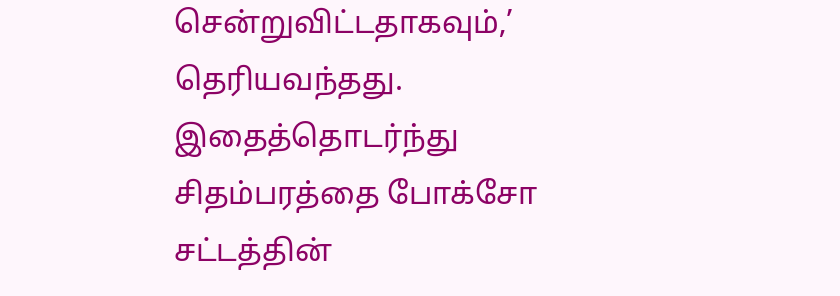சென்றுவிட்டதாகவும்,’ தெரியவந்தது.  இதைத்தொடர்ந்து சிதம்பரத்தை போக்சோ சட்டத்தின்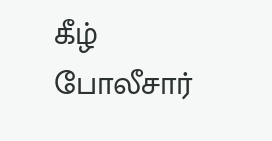கீழ் போலீசார்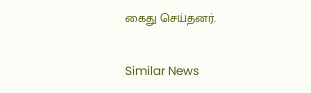கைது செய்தனர்.

Similar News